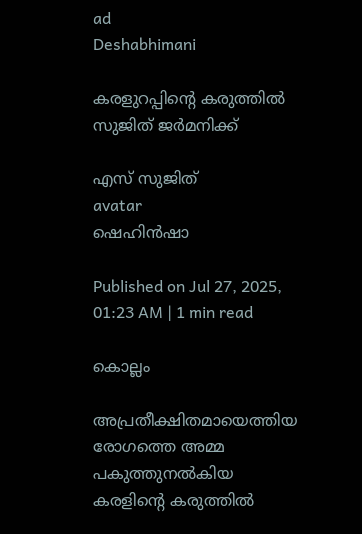ad
Deshabhimani

കരളുറപ്പിന്റെ കരുത്തില്‍
സുജിത് ജര്‍മനിക്ക്

എസ് സുജിത്
avatar
ഷെഹിന്‍ഷാ

Published on Jul 27, 2025, 01:23 AM | 1 min read

കൊല്ലം

അപ്രതീക്ഷിതമായെത്തിയ രോഗത്തെ അമ്മ പകുത്തുനൽകിയ കരളിന്റെ കരുത്തിൽ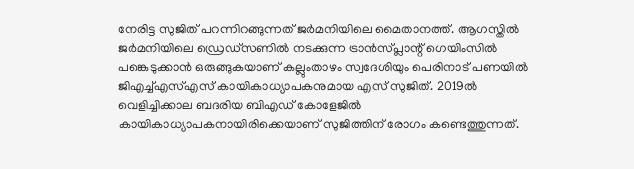നേരിട്ട സുജിത് പറന്നിറങ്ങുന്നത് ജർമനിയിലെ മൈതാനത്ത്. ആഗസ്തിൽ ജർമനിയിലെ ഡ്രെഡ്സണിൽ നടക്കുന്ന ട്രാൻസ്‌പ്ലാന്റ് ഗെയിംസിൽ പങ്കെടുക്കാൻ ഒരുങ്ങുകയാണ് കല്ലുംതാഴം സ്വദേശിയും പെരിനാട് പണയിൽ ജിഎച്ച്എസ്എസ് കായികാധ്യാപകനുമായ എസ് സുജിത്. 2019ൽ വെളിച്ചിക്കാല ബദരിയ ബിഎഡ് കോളേജിൽ കായികാധ്യാപകനായിരിക്കെയാണ് സുജിത്തിന് രോഗം കണ്ടെത്തുന്നത്.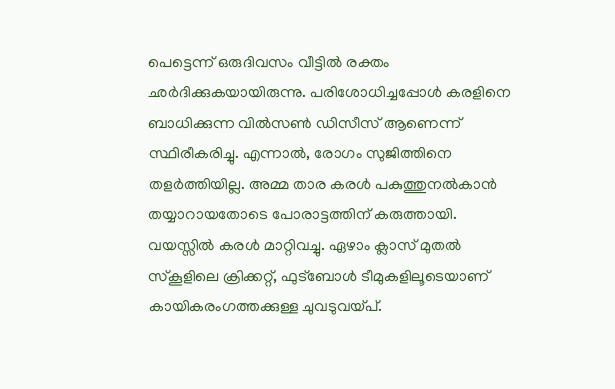പെട്ടെന്ന് ഒരുദിവസം വീട്ടിൽ രക്തം ഛർദിക്കുകയായിരുന്നു. പരിശോധിച്ചപ്പോൾ കരളിനെ ബാധിക്കുന്ന വിൽസൺ ഡിസീസ് ആണെന്ന് സ്ഥിരീകരിച്ചു. എന്നാൽ, രോഗം സുജിത്തിനെ തളർത്തിയില്ല. അമ്മ താര കരൾ പകുത്തുനൽകാൻ തയ്യാറായതോടെ പോരാട്ടത്തിന് കരുത്തായി. വയസ്സിൽ കരൾ മാറ്റിവച്ചു. ഏഴാം ക്ലാസ് മുതൽ സ്കൂളിലെ ക്രിക്കറ്റ്, ഫുട്ബോൾ ടീമുകളിലൂടെയാണ് കായികരംഗത്തക്കുള്ള ചുവടുവയ്പ്.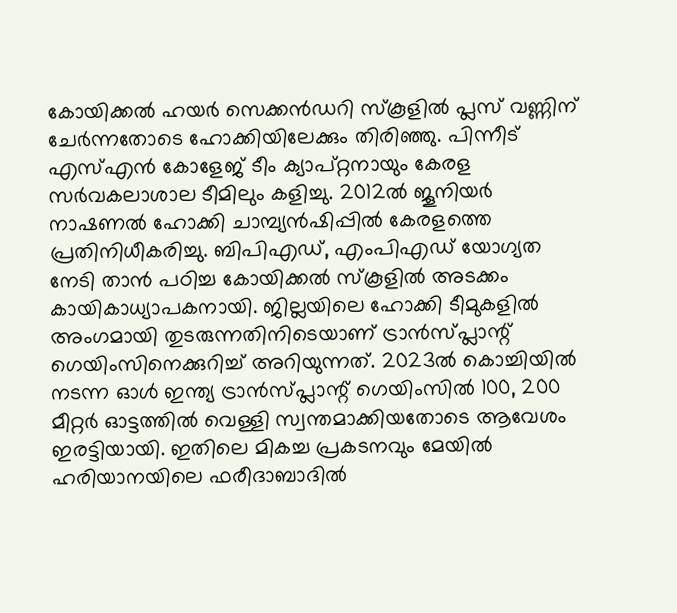കോയിക്കൽ ഹയർ സെക്കൻഡറി സ്കൂളിൽ പ്ലസ് വണ്ണിന് ചേർന്നതോടെ ഹോക്കിയിലേക്കും തിരിഞ്ഞു. പിന്നീട് എസ്എൻ കോളേജ് ടീം ക്യാപ്റ്റനായും കേരള സർവകലാശാല ടീമിലും കളിച്ചു. 2012ൽ ജൂനിയർ നാഷണൽ ഹോക്കി ചാമ്പ്യൻഷിപ്പിൽ കേരളത്തെ പ്രതിനിധീകരിച്ചു. ബിപിഎഡ്, എംപിഎഡ് യോഗ്യത നേടി താൻ പഠിച്ച കോയിക്കൽ സ്കൂളിൽ അടക്കം കായികാധ്യാപകനായി. ജില്ലയിലെ ഹോക്കി ടീമുകളിൽ അംഗമായി തുടരുന്നതിനിടെയാണ് ട്രാൻസ്‌പ്ലാന്റ് ഗെയിംസിനെക്കുറിച്ച് അറിയുന്നത്. 2023ൽ കൊച്ചിയിൽ നടന്ന ഓൾ ഇന്ത്യ ട്രാൻസ്‌പ്ലാന്റ് ഗെയിംസിൽ 100, 200 മീറ്റർ ഓട്ടത്തിൽ വെള്ളി സ്വന്തമാക്കിയതോടെ ആവേശം ഇരട്ടിയായി. ഇതിലെ മികച്ച പ്രകടനവും മേയിൽ ഹരിയാനയിലെ ഫരീദാബാദിൽ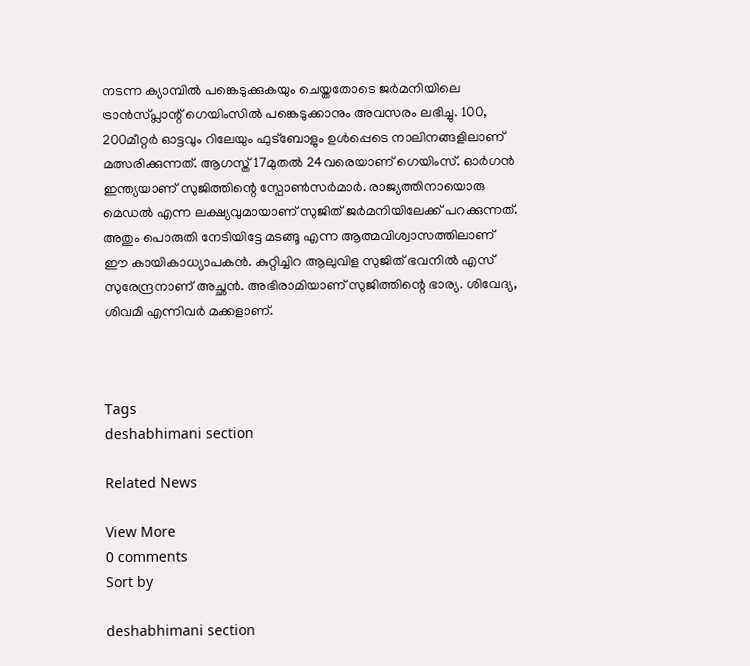നടന്ന ക്യാമ്പിൽ പങ്കെടുക്കുകയും ചെയ്തതോടെ ജർമനിയിലെ ട്രാൻസ്‌പ്ലാന്റ് ഗെയിംസിൽ പങ്കെടുക്കാനും അവസരം ലഭിച്ചു. 100, 200മീറ്റർ ഓട്ടവും റിലേയും ഫുട്ബോളും ഉൾപ്പെടെ നാലിനങ്ങളിലാണ് മത്സരിക്കുന്നത്. ആഗസ്ത് 17മുതൽ 24വരെയാണ് ഗെയിംസ്. ഓർഗൻ ഇന്ത്യയാണ് സുജിത്തിന്റെ സ്പോൺസർമാർ. രാജ്യത്തിനായൊരു മെഡൽ എന്ന ലക്ഷ്യവുമായാണ് സുജിത് ജർമനിയിലേക്ക് പറക്കുന്നത്. അതും പൊരുതി നേടിയിട്ടേ മടങ്ങൂ എന്ന ആത്മവിശ്വാസത്തിലാണ് ഈ കായികാധ്യാപകൻ. കുറ്റിച്ചിറ ആലുവിള സുജിത് ഭവനിൽ എസ് സുരേന്ദ്രനാണ് അച്ഛൻ. അഭിരാമിയാണ് സുജിത്തിന്റെ ഭാര്യ. ശിവേദ്യ, ശിവമി എന്നിവർ മക്കളാണ്.



Tags
deshabhimani section

Related News

View More
0 comments
Sort by

deshabhimani section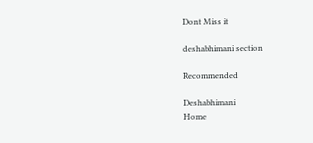Dont Miss it

deshabhimani section

Recommended

Deshabhimani
Home